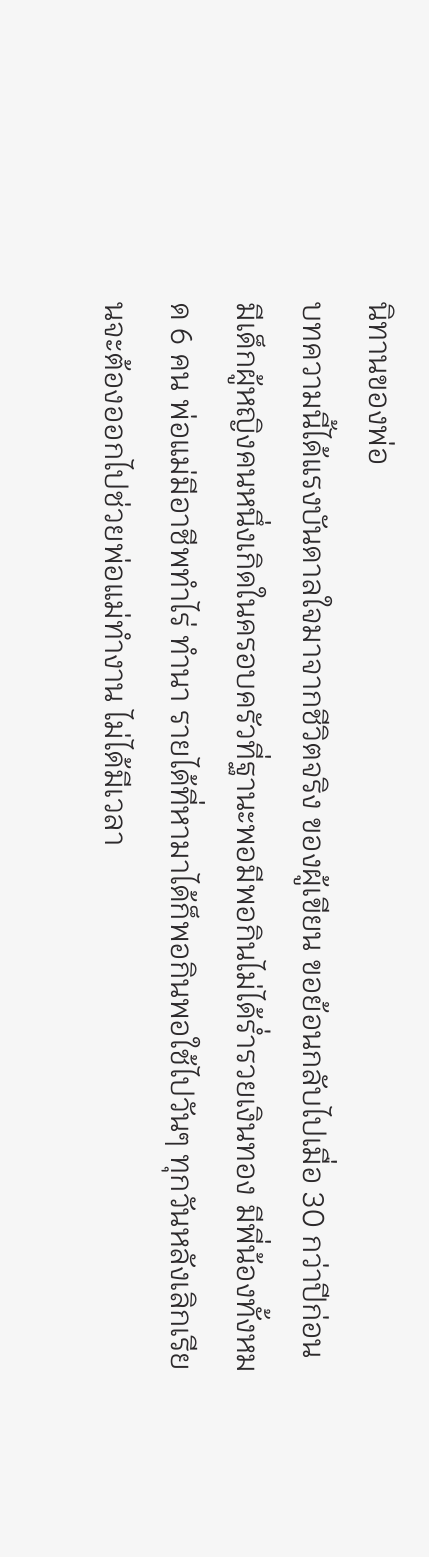นิทานของพ่อ
บทความนี้ได้แรงบันดาลใจมาจากชีวิตจริง ของผู้เขียน ขอย้อนกลับไปเมื่อ 30 กว่าปีก่อน
มีเด็กผู้หญิงคนหนึ่งเกิดในครอบครัวที่ฐานะพอมีพอกินไม่ได้ร่ำรวยเงินทอง มีพี่น้องทั้งหมด 6 คน พ่อแม่มีอาชีพทำไร่ ทำนา รายได้ที่หามาได้ก็พอกินพอใช้ไปวันๆ ทุกวันหลังเลิกเรียนจะต้องออกไปช่วยพ่อแม่ทำงาน ไม่ได้มีเวลา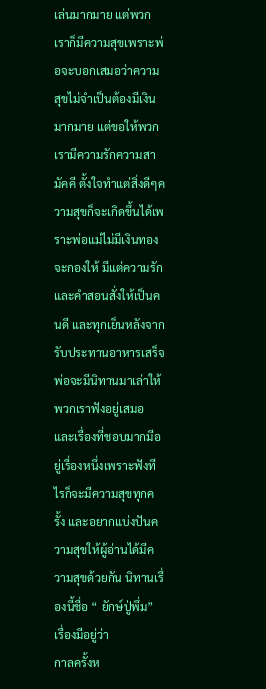เล่นมากมาย แต่พวกเราก็มีความสุขเพราะพ่อจะบอกเสมอว่าความสุขไม่จำเป็นต้องมีเงินมากมาย แต่ขอให้พวกเรามีความรักความสามัคคี ตั้งใจทำแต่สิ่งดีๆความสุขก็จะเกิดขึ้นได้เพราะพ่อแม่ไม่มีเงินทองจะกองให้ มีแต่ความรักและคำสอนสั่งให้เป็นคนดี และทุกเย็นหลังจากรับประทานอาหารเสร็จพ่อจะมีนิทานมาเล่าให้พวกเราฟังอยู่เสมอ และเรื่องที่ชอบมากมีอยู่เรื่องหนึ่งเพราะฟังทีไรก็จะมีความสุขทุกครั้ง และอยากแบ่งปันความสุขให้ผู้อ่านได้มีความสุขด้วยกัน นิทานเรื่องนี้ชื่อ “ ยักษ์ปู่พึ่ม” เรื่องมีอยู่ว่า
กาลครั้งห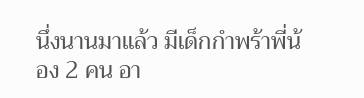นึ่งนานมาแล้ว มีเด็กกำพร้าพี่น้อง 2 คน อา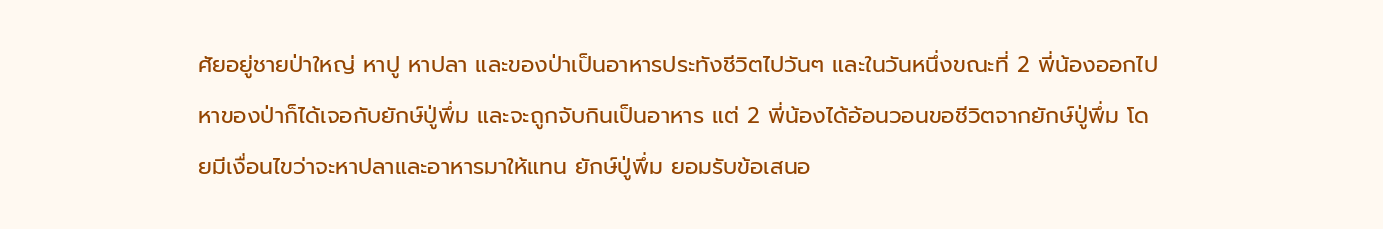ศัยอยู่ชายป่าใหญ่ หาปู หาปลา และของป่าเป็นอาหารประทังชีวิตไปวันๆ และในวันหนึ่งขณะที่ 2 พี่น้องออกไปหาของป่าก็ได้เจอกับยักษ์ปู่พึ่ม และจะถูกจับกินเป็นอาหาร แต่ 2 พี่น้องได้อ้อนวอนขอชีวิตจากยักษ์ปู่พึ่ม โดยมีเงื่อนไขว่าจะหาปลาและอาหารมาให้แทน ยักษ์ปู่พึ่ม ยอมรับข้อเสนอ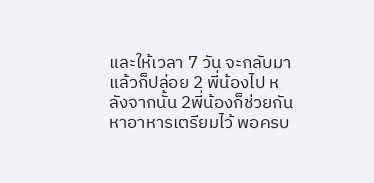และให้เวลา 7 วัน จะกลับมาแล้วก็ปล่อย 2 พี่น้องไป หลังจากนั้น 2พี่น้องก็ช่วยกันหาอาหารเตรียมไว้ พอครบ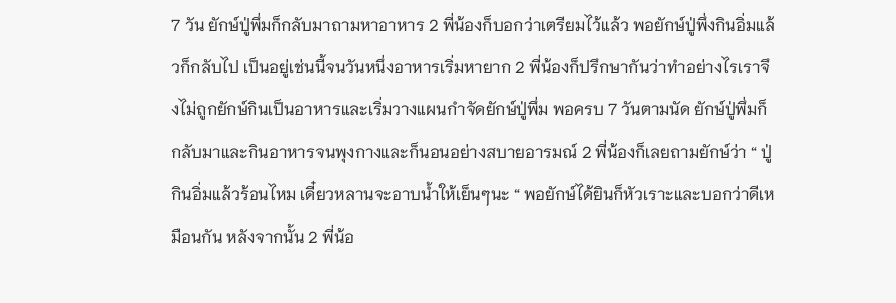7 วัน ยักษ์ปู่พึ่มก็กลับมาถามหาอาหาร 2 พี่น้องก็บอกว่าเตรียมไว้แล้ว พอยักษ์ปู่พึ่งกินอิ่มแล้วก็กลับไป เป็นอยู่เช่นนี้จนวันหนึ่งอาหารเริ่มหายาก 2 พี่น้องก็ปรึกษากันว่าทำอย่างไรเราจึงไม่ถูกยักษ์กินเป็นอาหารและเริ่มวางแผนกำจัดยักษ์ปู่พึ่ม พอครบ 7 วันตามนัด ยักษ์ปู่พึ่มก็กลับมาและกินอาหารจนพุงกางและก็นอนอย่างสบายอารมณ์ 2 พี่น้องก็เลยถามยักษ์ว่า “ ปู่กินอิ่มแล้วร้อนไหม เดี๋ยวหลานจะอาบน้ำให้เย็นๆนะ “ พอยักษ์ได้ยินก็หัวเราะและบอกว่าดีเหมือนกัน หลังจากนั้น 2 พี่น้อ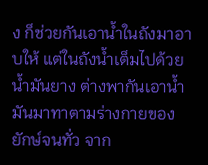ง ก็ช่วยกันเอาน้ำในถังมาอาบให้ แต่ในถังน้ำเต็มไปด้วยน้ำมันยาง ต่างพากันเอาน้ำมันมาทาตามร่างกายของยักษ์จนทั่ว จาก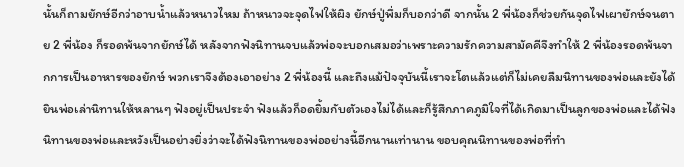นั้นก็ถามยักษ์อีกว่าอาบน้ำแล้วหนาวไหม ถ้าหนาวจะจุดไฟให้ผิง ยักษ์ปู่พึ่มก็บอกว่าดี จากนั้น 2 พี่น้องก็ช่วยกันจุดไฟเผายักษ์จนตาย 2 พี่น้อง ก็รอดพ้นจากยักษ์ได้ หลังจากฟังนิทานจบแล้วพ่อจะบอกเสมอว่าเพราะความรักความสามัคคีจึงทำให้ 2 พี่น้องรอดพ้นจากการเป็นอาหารของยักษ์ พวกเราจึงต้องเอาอย่าง 2 พี่น้องนี้ และถึงแม้ปัจจุบันนี้เราจะโตแล้วแต่ก็ไม่เคยลืมนิทานของพ่อและยังได้ยินพ่อเล่านิทานให้หลานๆ ฟังอยู่เป็นประจำ ฟังแล้วก็อดยิ้มกับตัวเองไม่ได้และก็รู้สึกภาคภูมิใจที่ได้เกิดมาเป็นลูกของพ่อและได้ฟังนิทานของพ่อและหวังเป็นอย่างยิ่งว่าจะได้ฟังนิทานของพ่ออย่างนี้อีกนานเท่านาน ขอบคุณนิทานของพ่อที่ทำ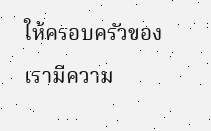ให้ครอบครัวของเรามีความ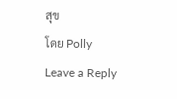สุข
โดย Polly
Leave a Reply